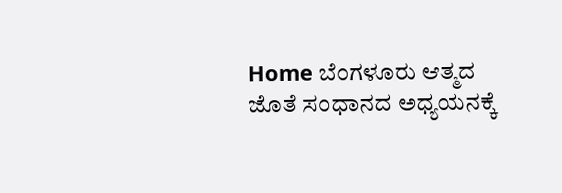Home ಬೆಂಗಳೂರು ಆತ್ಮದ ಜೊತೆ ಸಂಧಾನದ ಅಧ್ಯಯನಕ್ಕೆ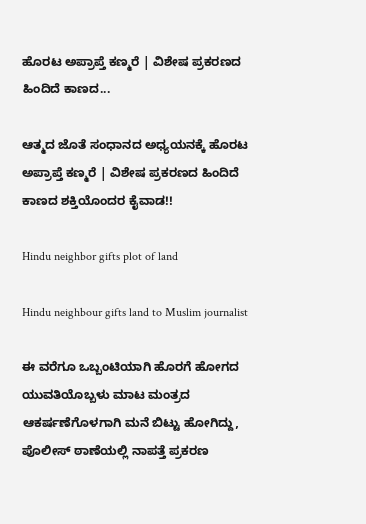ಹೊರಟ ಅಪ್ರಾಪ್ತೆ ಕಣ್ಮರೆ | ವಿಶೇಷ ಪ್ರಕರಣದ ಹಿಂದಿದೆ ಕಾಣದ...

ಆತ್ಮದ ಜೊತೆ ಸಂಧಾನದ ಅಧ್ಯಯನಕ್ಕೆ ಹೊರಟ ಅಪ್ರಾಪ್ತೆ ಕಣ್ಮರೆ | ವಿಶೇಷ ಪ್ರಕರಣದ ಹಿಂದಿದೆ ಕಾಣದ ಶಕ್ತಿಯೊಂದರ ಕೈವಾಡ!!

Hindu neighbor gifts plot of land

Hindu neighbour gifts land to Muslim journalist

ಈ ವರೆಗೂ ಒಬ್ಬಂಟಿಯಾಗಿ ಹೊರಗೆ ಹೋಗದ ಯುವತಿಯೊಬ್ಬಳು ಮಾಟ ಮಂತ್ರದ ಆಕರ್ಷಣೆಗೊಳಗಾಗಿ ಮನೆ ಬಿಟ್ಟು ಹೋಗಿದ್ದು, ಪೊಲೀಸ್ ಠಾಣೆಯಲ್ಲಿ ನಾಪತ್ತೆ ಪ್ರಕರಣ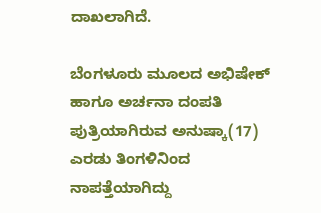ದಾಖಲಾಗಿದೆ.

ಬೆಂಗಳೂರು ಮೂಲದ ಅಭಿಷೇಕ್ ಹಾಗೂ ಅರ್ಚನಾ ದಂಪತಿ ಪುತ್ರಿಯಾಗಿರುವ ಅನುಷ್ಕಾ(17) ಎರಡು ತಿಂಗಳಿನಿಂದ ನಾಪತ್ತೆಯಾಗಿದ್ದು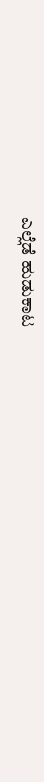ಎಲ್ಲೆಡೆ ಹುಡುಕಾಟ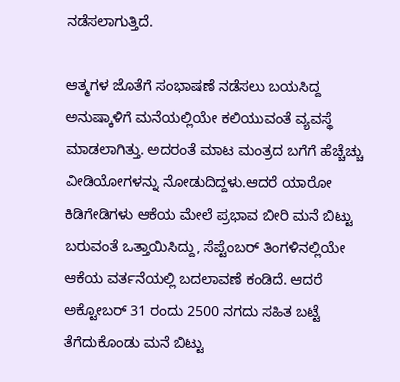ನಡೆಸಲಾಗುತ್ತಿದೆ.

ಆತ್ಮಗಳ ಜೊತೆಗೆ ಸಂಭಾಷಣೆ ನಡೆಸಲು ಬಯಸಿದ್ದ ಅನುಷ್ಕಾಳಿಗೆ ಮನೆಯಲ್ಲಿಯೇ ಕಲಿಯುವಂತೆ ವ್ಯವಸ್ಥೆ ಮಾಡಲಾಗಿತ್ತು. ಅದರಂತೆ ಮಾಟ ಮಂತ್ರದ ಬಗೆಗೆ ಹೆಚ್ಚೆಚ್ಚು ವೀಡಿಯೋಗಳನ್ನು ನೋಡುದಿದ್ದಳು.ಆದರೆ ಯಾರೋ ಕಿಡಿಗೇಡಿಗಳು ಆಕೆಯ ಮೇಲೆ ಪ್ರಭಾವ ಬೀರಿ ಮನೆ ಬಿಟ್ಟು ಬರುವಂತೆ ಒತ್ತಾಯಿಸಿದ್ದು, ಸೆಪ್ಟೆಂಬರ್ ತಿಂಗಳಿನಲ್ಲಿಯೇ ಆಕೆಯ ವರ್ತನೆಯಲ್ಲಿ ಬದಲಾವಣೆ ಕಂಡಿದೆ. ಆದರೆ ಅಕ್ಟೋಬರ್ 31 ರಂದು 2500 ನಗದು ಸಹಿತ ಬಟ್ಟೆ ತೆಗೆದುಕೊಂಡು ಮನೆ ಬಿಟ್ಟು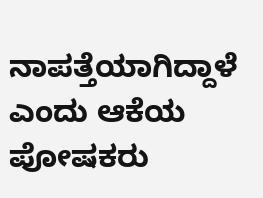ನಾಪತ್ತೆಯಾಗಿದ್ದಾಳೆ ಎಂದು ಆಕೆಯ ಪೋಷಕರು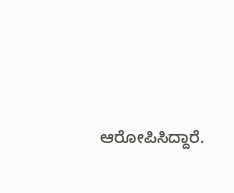ಆರೋಪಿಸಿದ್ದಾರೆ.